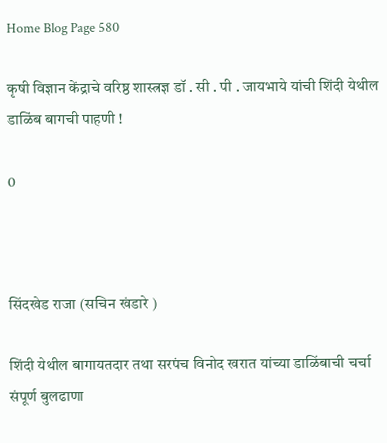Home Blog Page 580

कृषी विज्ञान केंद्राचे वरिष्ठ शास्त्रज्ञ डॉ . सी . पी . जायभाये यांची शिंदी येथील डाळिंब बागची पाहणी !

0



सिंदखेड राजा (सचिन खंडारे )

शिंदी येथील बागायतदार तथा सरपंच विनोद खरात यांच्या डाळिंबाची चर्चा संपूर्ण बुलढाणा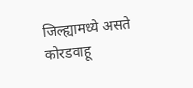जिल्ह्यामध्ये असते कोरडवाहू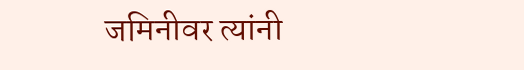जमिनीवर त्यांनी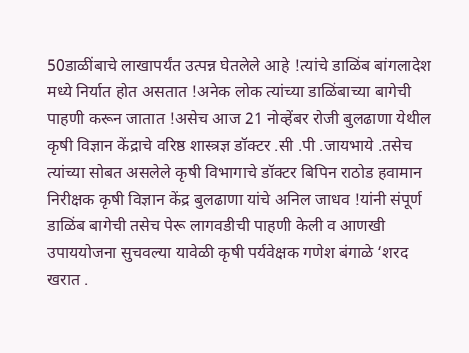50डाळींबाचे लाखापर्यंत उत्पन्न घेतलेले आहे !त्यांचे डाळिंब बांगलादेश मध्ये निर्यात होत असतात !अनेक लोक त्यांच्या डाळिंबाच्या बागेची पाहणी करून जातात !असेच आज 21 नोव्हेंबर रोजी बुलढाणा येथील कृषी विज्ञान केंद्राचे वरिष्ठ शास्त्रज्ञ डॉक्टर .सी .पी .जायभाये .तसेच त्यांच्या सोबत असलेले कृषी विभागाचे डॉक्टर बिपिन राठोड हवामान निरीक्षक कृषी विज्ञान केंद्र बुलढाणा यांचे अनिल जाधव !यांनी संपूर्ण डाळिंब बागेची तसेच पेरू लागवडीची पाहणी केली व आणखी उपाययोजना सुचवल्या यावेळी कृषी पर्यवेक्षक गणेश बंगाळे ‘शरद खरात .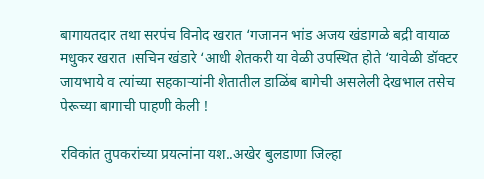बागायतदार तथा सरपंच विनोद खरात ‘गजानन भांड अजय खंडागळे बद्री वायाळ मधुकर खरात ।सचिन खंडारे ‘आधी शेतकरी या वेळी उपस्थित होते ‘यावेळी डॉक्टर जायभाये व त्यांच्या सहकाऱ्यांनी शेतातील डाळिंब बागेची असलेली देखभाल तसेच पेरूच्या बागाची पाहणी केली !

रविकांत तुपकरांच्या प्रयत्नांना यश..अखेर बुलडाणा जिल्हा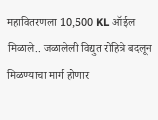महावितरणला 10,500 KL ऑईल मिळाले.. जळालेली विद्युत रोहित्रे बदलून मिळण्याचा मार्ग होणार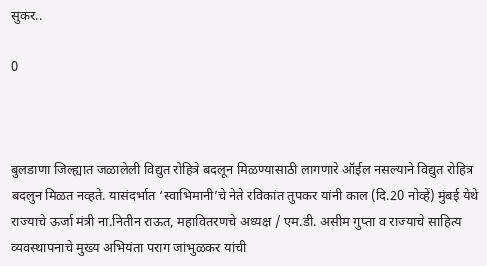सुकर..

0



बुलडाणा जिल्ह्यात जळालेली विद्युत रोहित्रे बदलून मिळण्यासाठी लागणारे ऑईल नसल्याने विद्युत रोहित्र बदलुन मिळत नव्हते. यासंदर्भात ‘स्वाभिमानी’चे नेते रविकांत तुपकर यांनी काल (दि.20 नोव्हें) मुंबई येथे राज्याचे ऊर्जा मंत्री ना.नितीन राऊत, महावितरणचे अध्यक्ष / एम.डी. असीम गुप्ता व राज्याचे साहित्य व्यवस्थापनाचे मुख्य अभियंता पराग जांभुळकर यांची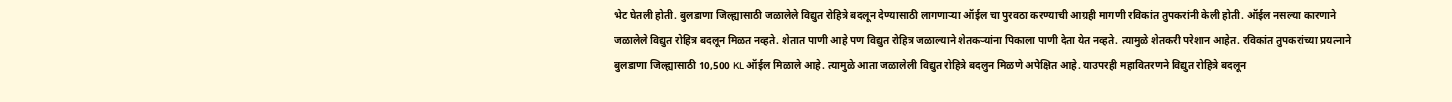भेट घेतली होती. बुलडाणा जिल्ह्यासाठी जळालेले विद्युत रोहित्रे बदलून देण्यासाठी लागणाऱ्या ऑईल चा पुरवठा करण्याची आग्रही मागणी रविकांत तुपकरांनी केली होती. ऑईल नसल्या कारणाने जळालेले विद्युत रोहित्र बदलून मिळत नव्हते. शेतात पाणी आहे पण विद्युत रोहित्र जळाल्याने शेतकऱ्यांना पिकाला पाणी देता येत नव्हते. त्यामुळे शेतकरी परेशान आहेत. रविकांत तुपकरांच्या प्रयत्नाने बुलडाणा जिल्ह्यासाठी 10,500 KL ऑईल मिळाले आहे. त्यामुळे आता जळालेली विद्युत रोहित्रे बदलुन मिळणे अपेक्षित आहे. याउपरही महावितरणने विद्युत रोहित्रे बदलून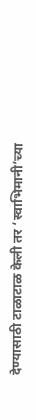देण्यासाठी टाळाटाळ केली तर ‘स्वाभिमानी’च्या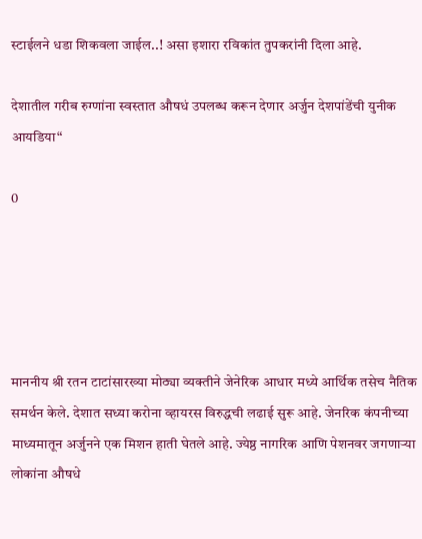स्टाईलने धडा शिकवला जाईल..! असा इशारा रविकांत तुपकरांनी दिला आहे.

देशातील गरीब रुग्णांना स्वस्तात औषधं उपलब्ध करून देणार अर्जुन देशपांडेंची युनीक आयडिया“

0





माननीय श्री रतन टाटांसारख्या मोठ्या व्यक्तीने जेनेरिक आधार मध्ये आर्थिक तसेच नैतिक समर्थन केले. देशात सध्या करोना व्हायरस विरुद्धची लढाई सुरू आहे. जेनरिक कंपनीच्या माध्यमातून अर्जुनने एक मिशन हाती घेतले आहे. ज्येष्ठ नागरिक आणि पेशनवर जगणाऱ्या लोकांना औषधे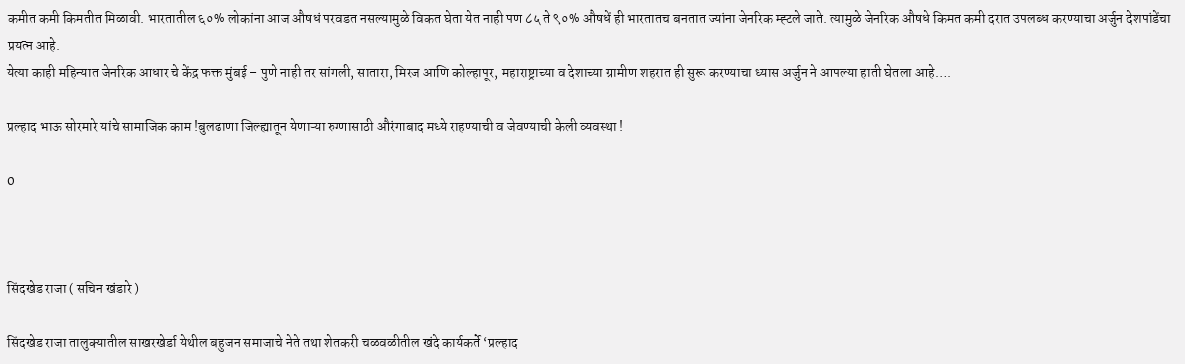कमीत कमी किमतीत मिळावी. भारतातील ६०% लोकांना आज औषधं परवडत नसल्यामुळे विकत घेता येत नाही पण ८५ ते ९०% औषधें ही भारतातच बनतात ज्यांना जेनरिक म्ह्टले जाते. त्यामुळे जेनरिक औषधे किमत कमी दरात उपलब्ध करण्याचा अर्जुन देशपांडेंचा प्रयत्न आहे.
येत्या काही महिन्यात जेनरिक आधार चे केंद्र फक्त मुंबई – पुणे नाही तर सांगली, सातारा, मिरज आणि कोल्हापूर, महाराष्ट्राच्या व देशाच्या ग्रामीण शहरात ही सुरू करण्याचा ध्यास अर्जुन ने आपल्या हाती घेतला आहे….

प्रल्हाद भाऊ सोरमारे यांचे सामाजिक काम !बुलढाणा जिल्ह्यातून येणाऱ्या रुग्णासाठी औरंगाबाद मध्ये राहण्याची व जेवण्याची केली व्यवस्था !

0



सिंदखेड राजा ( सचिन खंडारे )

सिंदखेड राजा तालुक्यातील साखरखेर्डा येथील बहुजन समाजाचे नेते तथा शेतकरी चळवळीतील खंदे कार्यकर्ते ‘प्रल्हाद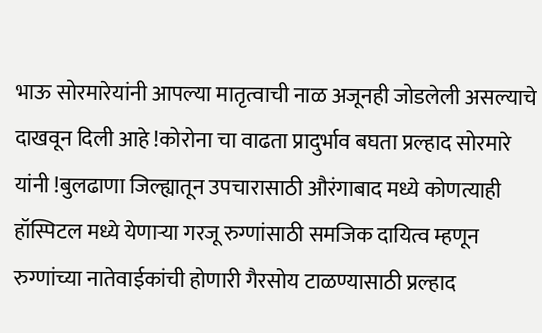भाऊ सोरमारेयांनी आपल्या मातृत्वाची नाळ अजूनही जोडलेली असल्याचे दाखवून दिली आहे !कोरोना चा वाढता प्रादुर्भाव बघता प्रल्हाद सोरमारे यांनी !बुलढाणा जिल्ह्यातून उपचारासाठी औरंगाबाद मध्ये कोणत्याही हॉस्पिटल मध्ये येणाऱ्या गरजू रुग्णांसाठी समजिक दायित्व म्हणून रुग्णांच्या नातेवाईकांची होणारी गैरसोय टाळण्यासाठी प्रल्हाद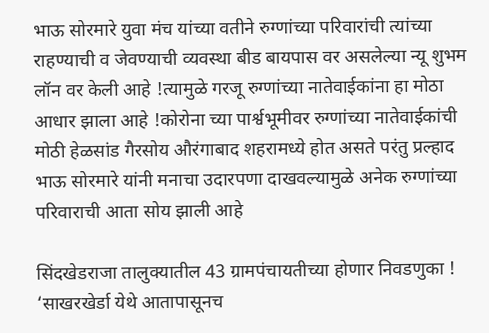भाऊ सोरमारे युवा मंच यांच्या वतीने रुग्णांच्या परिवारांची त्यांच्या राहण्याची व जेवण्याची व्यवस्था बीड बायपास वर असलेल्या न्यू शुभम लॉन वर केली आहे !त्यामुळे गरजू रुग्णांच्या नातेवाईकांना हा मोठा आधार झाला आहे !कोरोना च्या पार्श्वभूमीवर रुग्णांच्या नातेवाईकांची मोठी हेळसांड गैरसोय औरंगाबाद शहरामध्ये होत असते परंतु प्रल्हाद भाऊ सोरमारे यांनी मनाचा उदारपणा दाखवल्यामुळे अनेक रुग्णांच्या परिवाराची आता सोय झाली आहे

सिंदखेडराजा तालुक्यातील 43 ग्रामपंचायतीच्या होणार निवडणुका ! ‘साखरखेर्डा येथे आतापासूनच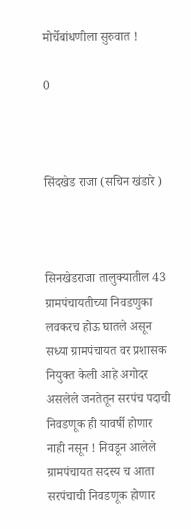मोर्चेबांधणीला सुरुवात !

0



सिंदखेड राजा (सचिन खंडारे )



सिनखेडराजा तालुक्यातील 43 ग्रामपंचायतीच्या निवडणुका लवकरच होऊ घातले असून सध्या ग्रामपंचायत वर प्रशासक नियुक्त केली आहे अगोदर असलेले जनतेतून सरपंच पदाची निवडणूक ही यावर्षी होणार नाही नसून ! निवडून आलेले ग्रामपंचायत सदस्य च आता सरपंचाची निवडणूक होणार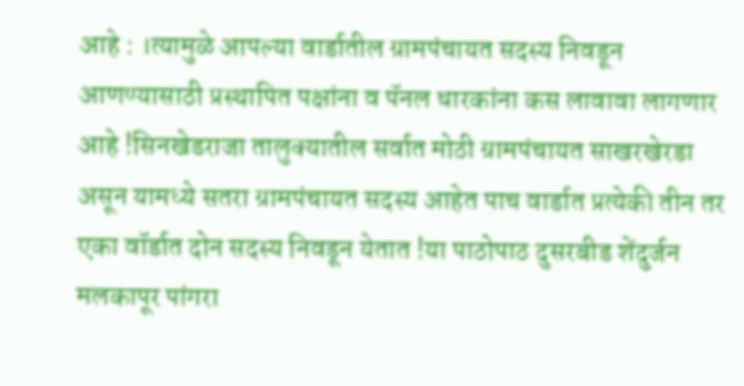आहे : ।त्यामुळे आपल्या वार्डातील ग्रामपंचायत सदस्य निवडून आणण्यासाठी प्रस्थापित पक्षांना व पॅनल धारकांना कस लावावा लागणार आहे !सिनखेडराजा तालुक्यातील सर्वात मोठी ग्रामपंचायत साखरखेरडा असून यामध्ये सतरा ग्रामपंचायत सदस्य आहेत पाच वार्डात प्रत्येकी तीन तर एका वॉर्डात दोन सदस्य निवडून येतात !या पाठोपाठ दुसरबीड शेंदुर्जन मलकापूर पांगरा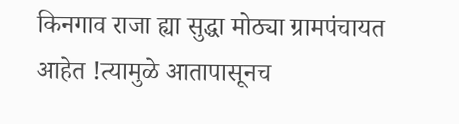किनगाव राजा ह्या सुद्धा मोठ्या ग्रामपंचायत आहेत !त्यामुळे आतापासूनच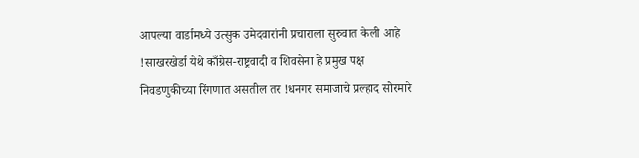आपल्या वार्डामध्ये उत्सुक उमेदवारांनी प्रचाराला सुरुवात केली आहे !साखरखेर्डा येथे काँग्रेस-राष्ट्रवादी व शिवसेना हे प्रमुख पक्ष निवडणुकीच्या रिंगणात असतील तर !धनगर समाजाचे प्रल्हाद सोरमारे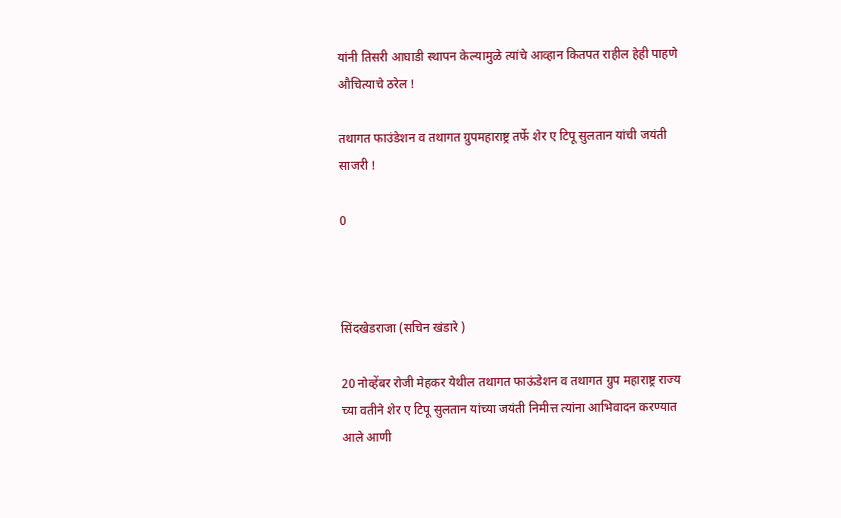यांनी तिसरी आघाडी स्थापन केल्यामुळे त्यांचे आव्हान कितपत राहील हेही पाहणे औचित्याचे ठरेल !

तथागत फाउंडेशन व तथागत ग्रुपमहाराष्ट्र तर्फे शेर ए टिपू सुलतान यांची जयंती साजरी !

0



सिंदखेडराजा (सचिन खंडारे )

20 नोव्हेंबर रोजी मेहकर येथील तथागत फाऊंडेशन व तथागत ग्रुप महाराष्ट्र राज्य च्या वतीने शेर ए टिपू सुलतान यांच्या जयंती निमीत्त त्यांना आभिवादन करण्यात आले आणी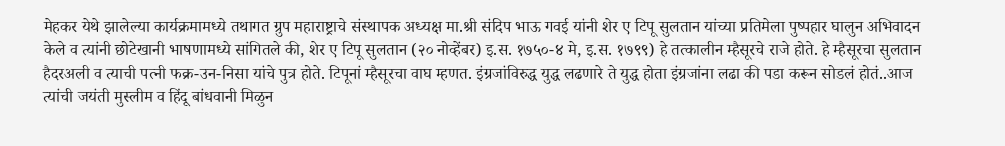मेहकर येथे झालेल्या कार्यक्रमामध्ये तथागत ग्रुप महाराष्ट्राचे संस्थापक अध्यक्ष मा.श्री संदिप भाऊ गवई यांनी शेर ए टिपू सुलतान यांच्या प्रतिमेला पुष्पहार घालुन अभिवादन केले व त्यांनी छोटेखानी भाषणामध्ये सांगितले की, शेर ए टिपू सुलतान (२० नोव्हेंबर) इ.स. १७५०-४ मे, इ.स. १७९९) हे तत्कालीन म्हैसूरचे राजे होते. हे म्हैसूरचा सुलतान हैदरअली व त्याची पत्नी फक्र-उन-निसा यांचे पुत्र होते. टिपूनां म्हैसूरचा वाघ म्हणत. इंग्रजांविरुद्ध युद्ध लढणारे ते युद्ध होता इंग्रजांना लढा की पडा करून सोडलं होतं..आज त्यांची जयंती मुस्लीम व हिंदू बांधवानी मिळुन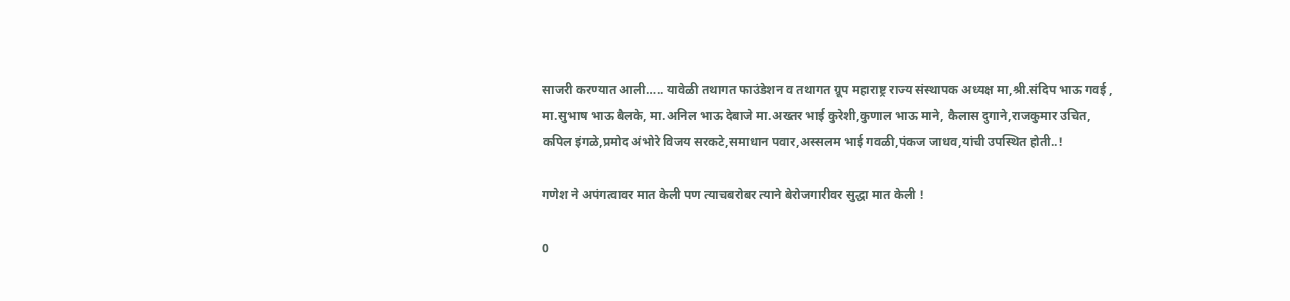साजरी करण्यात आली….. यावेळी तथागत फाउंडेशन व तथागत ग्रूप महाराष्ट्र राज्य संस्थापक अध्यक्ष मा,श्री.संदिप भाऊ गवई , मा.सुभाष भाऊ बैलके, मा.अनिल भाऊ देबाजे मा.अख्तर भाई कुरेशी,कुणाल भाऊ माने, कैलास दुगाने,राजकुमार उचित, कपिल इंगळे,प्रमोद अंभोरे विजय सरकटे,समाधान पवार,अस्सलम भाई गवळी,पंकज जाधव,यांची उपस्थित होती..!

गणेश ने अपंगत्वावर मात केली पण त्याचबरोबर त्याने बेरोजगारीवर सुद्धा मात केली !

0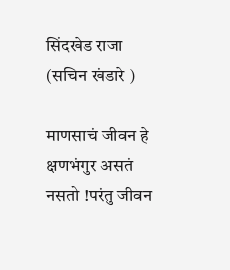सिंदखेड राजा (सचिन खंडारे )

माणसाचं जीवन हे क्षणभंगुर असतं नसतो !परंतु जीवन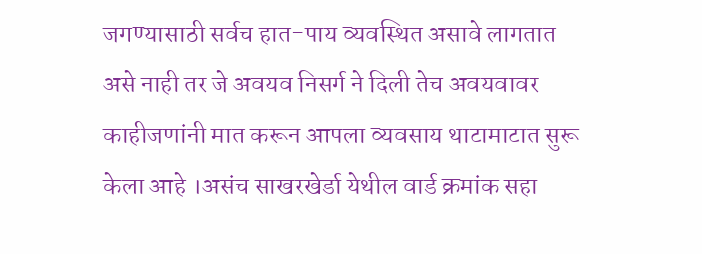जगण्यासाठी सर्वच हात-पाय व्यवस्थित असावे लागतात असे नाही तर जे अवयव निसर्ग ने दिली तेच अवयवावर काहीजणांनी मात करून आपला व्यवसाय थाटामाटात सुरू केला आहे ।असंच साखरखेर्डा येथील वार्ड क्रमांक सहा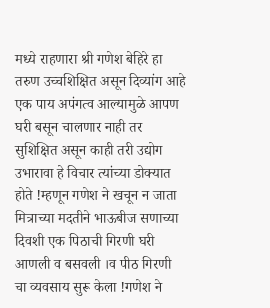मध्ये राहणारा श्री गणेश बेहिरे हा तरुण उच्चशिक्षित असून दिव्यांग आहे एक पाय अपंगत्व आल्यामुळे आपण घरी बसून चालणार नाही तर सुशिक्षित असून काही तरी उद्योग उभारावा हे विचार त्यांच्या डोक्यात होते !म्हणून गणेश ने खचून न जाता मित्राच्या मदतीने भाऊबीज सणाच्या दिवशी एक पिठाची गिरणी घरी आणली व बसवली ।व पीठ गिरणी चा व्यवसाय सुरू केला !गणेश ने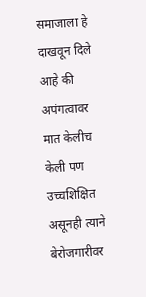समाजाला हे दाखवून दिले आहे की अपंगत्वावर मात केलीच केली पण उच्चशिक्षित असूनही त्याने बेरोजगारीवर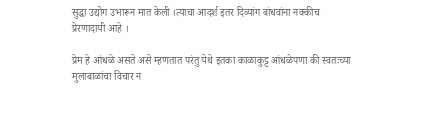सुद्धा उद्योग उभारून मात केली ।त्याचा आदर्श इतर दिव्यांग बांधवांना नक्कीच प्रेरणादायी आहे ।

प्रेम हे आंधळे असते असे म्हणतात परंतु येथे इतका काळाकुट्ट आंधळेपणा की स्वतःच्या मुलाबाळांचा विचार न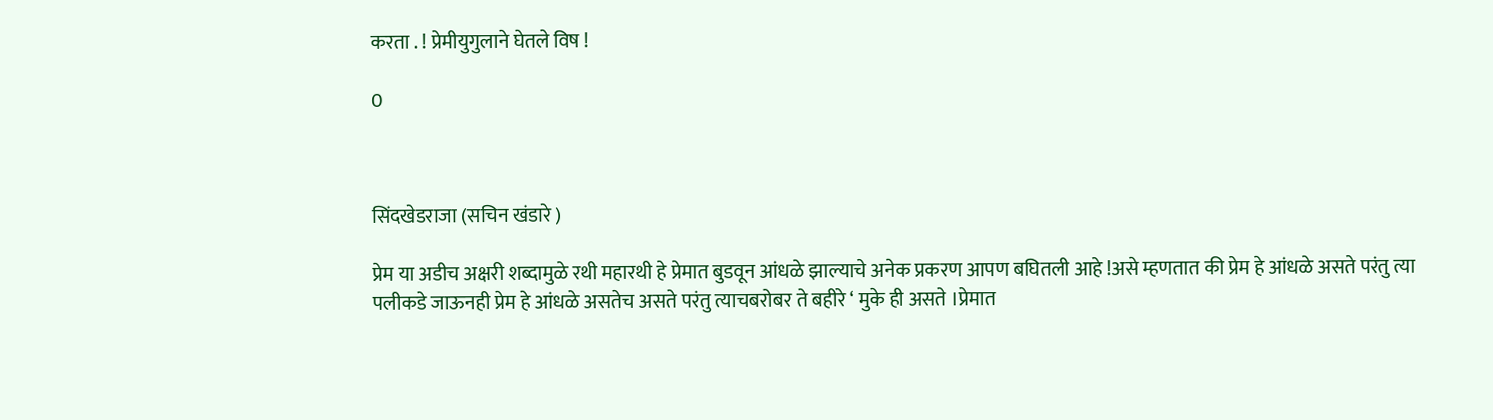करता . ! प्रेमीयुगुलाने घेतले विष !

0



सिंदखेडराजा (सचिन खंडारे )

प्रेम या अडीच अक्षरी शब्दामुळे रथी महारथी हे प्रेमात बुडवून आंधळे झाल्याचे अनेक प्रकरण आपण बघितली आहे !असे म्हणतात की प्रेम हे आंधळे असते परंतु त्या पलीकडे जाऊनही प्रेम हे आंधळे असतेच असते परंतु त्याचबरोबर ते बहीरे ‘ मुके ही असते ।प्रेमात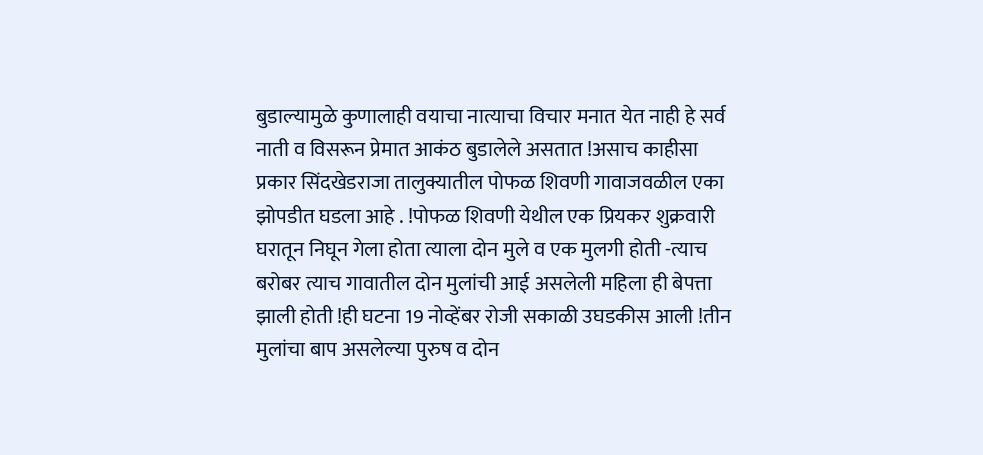बुडाल्यामुळे कुणालाही वयाचा नात्याचा विचार मनात येत नाही हे सर्व नाती व विसरून प्रेमात आकंठ बुडालेले असतात !असाच काहीसा प्रकार सिंदखेडराजा तालुक्यातील पोफळ शिवणी गावाजवळील एका झोपडीत घडला आहे . !पोफळ शिवणी येथील एक प्रियकर शुक्रवारी घरातून निघून गेला होता त्याला दोन मुले व एक मुलगी होती -त्याच बरोबर त्याच गावातील दोन मुलांची आई असलेली महिला ही बेपत्ता झाली होती !ही घटना 19 नोव्हेंबर रोजी सकाळी उघडकीस आली !तीन मुलांचा बाप असलेल्या पुरुष व दोन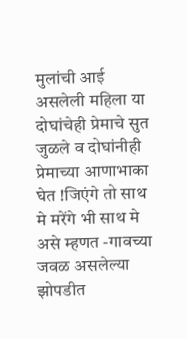मुलांची आई असलेली महिला या दोघांचेही प्रेमाचे सुत जुळले व दोघांनीही प्रेमाच्या आणाभाका घेत !जिएंगे तो साथ मे मरेंगे भी साथ मे असे म्हणत -गावच्या जवळ असलेल्या झोपडीत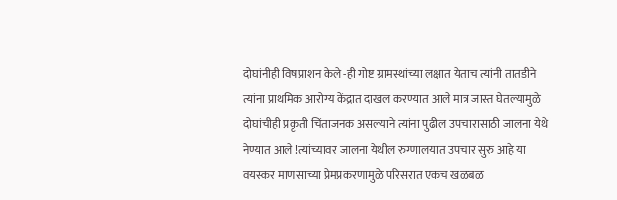दोघांनीही विषप्राशन केले -ही गोष्ट ग्रामस्थांच्या लक्षात येताच त्यांनी तातडीने त्यांना प्राथमिक आरोग्य केंद्रात दाखल करण्यात आले मात्र जास्त घेतल्यामुळे दोघांचीही प्रकृती चिंताजनक असल्याने त्यांना पुढील उपचारासाठी जालना येथे नेण्यात आले !त्यांच्यावर जालना येथील रुग्णालयात उपचार सुरु आहे या वयस्कर माणसाच्या प्रेमप्रकरणामुळे परिसरात एकच खळबळ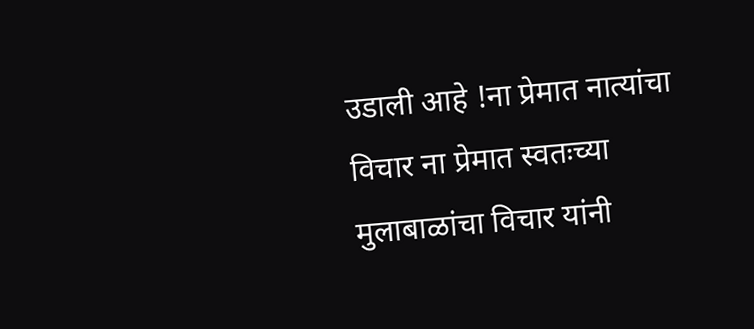उडाली आहे !ना प्रेमात नात्यांचा विचार ना प्रेमात स्वतःच्या मुलाबाळांचा विचार यांनी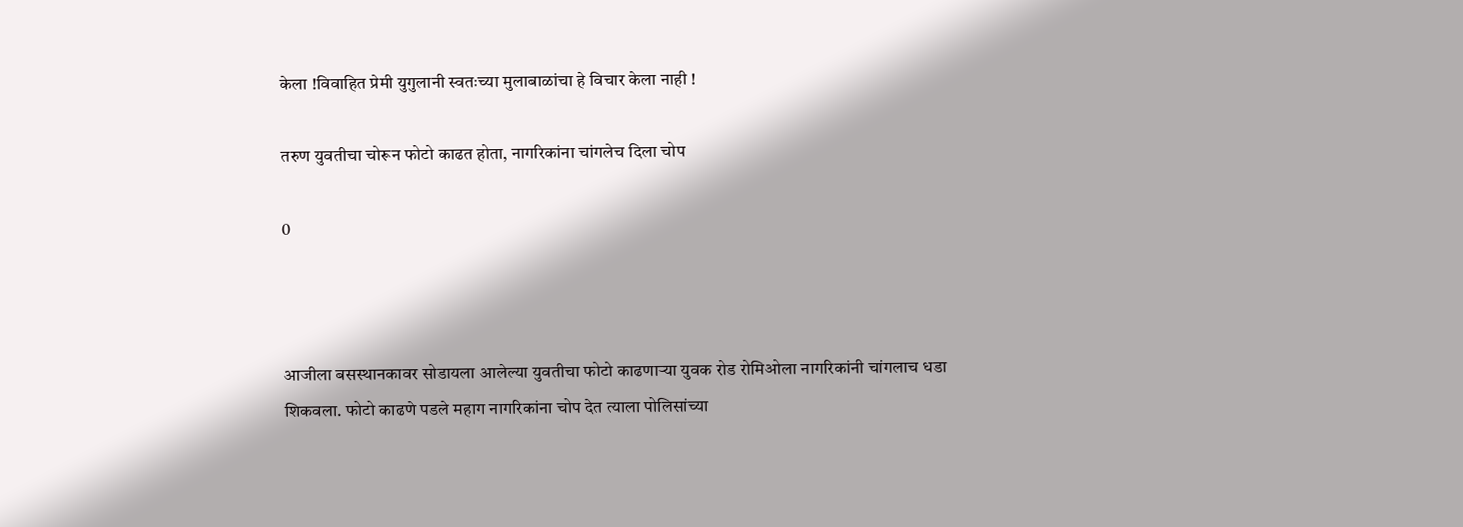केला !विवाहित प्रेमी युगुलानी स्वतःच्या मुलाबाळांचा हे विचार केला नाही !

तरुण युवतीचा चोरून फोटो काढत होता, नागरिकांना चांगलेच दिला चोप

0



आजीला बसस्थानकावर सोडायला आलेल्या युवतीचा फोटो काढणार्‍या युवक रोड रोमिओला नागरिकांनी चांगलाच धडा शिकवला. फोटो काढणे पडले महाग नागरिकांना चोप देत त्याला पोलिसांच्या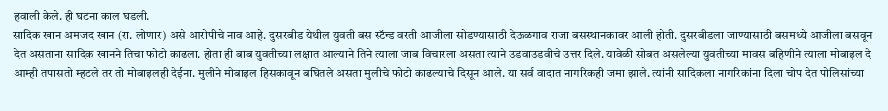हवाली केले. ही घटना काल घडली.
सादिक खान अमजद खान (रा. लोणार) असे आरोपीचे नाव आहे. दुसरबीड येथील युवती बस स्टॅन्ड वरती आजीला सोडण्यासाठी देऊळगाव राजा बसस्थानकावर आली होती. दुसरबीडला जाण्यासाठी बसमध्ये आजीला बसवून देत असताना सादिक खानने तिचा फोटो काढला. होता ही बाब युवतीच्या लक्षात आल्याने तिने त्याला जाब विचारला असता त्याने उडवाउडवीचे उत्तर दिले. यावेळी सोबत असलेल्या युवतीच्या मावस बहिणीने त्याला मोबाइल दे आम्ही तपासतो म्हटले तर तो मोबाइलही देईना. मुलीने मोबाइल हिसकावून बघितले असता मुलीचे फोटो काढल्याचे दिसून आले. या सर्व वादात नागरिकही जमा झाले. त्यांनी सादिकला नागरिकांना दिला चोप देत पोलिसांच्या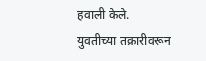हवाली केले. युवतीच्या तक्रारीवरून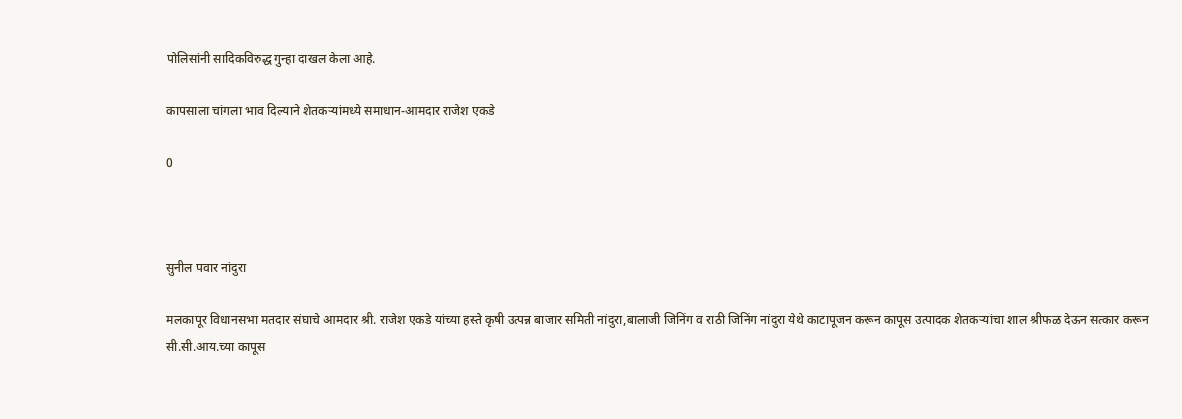पोलिसांनी सादिकविरुद्ध गुन्हा दाखल केला आहे.

कापसाला चांगला भाव दिल्याने शेतकऱ्यांमध्ये समाधान-आमदार राजेश एकडे

0



सुनील पवार नांदुरा

मलकापूर विधानसभा मतदार संघाचे आमदार श्री. राजेश एकडे यांच्या हस्ते कृषी उत्पन्न बाजार समिती नांदुरा,बालाजी जिनिंग व राठी जिनिंग नांदुरा येथे काटापूजन करून कापूस उत्पादक शेतकऱ्यांचा शाल श्रीफळ देऊन सत्कार करून सी.सी.आय.च्या कापूस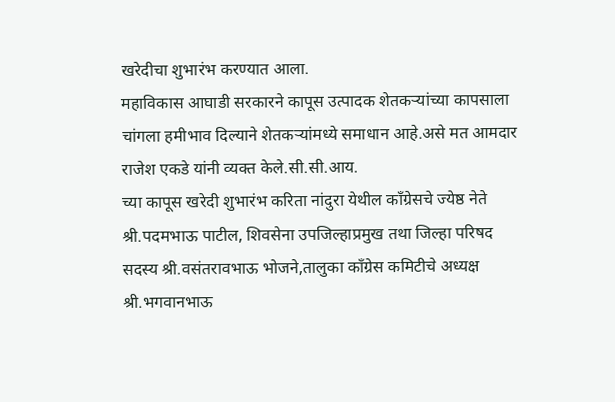खरेदीचा शुभारंभ करण्यात आला.
महाविकास आघाडी सरकारने कापूस उत्पादक शेतकऱ्यांच्या कापसाला चांगला हमीभाव दिल्याने शेतकऱ्यांमध्ये समाधान आहे.असे मत आमदार राजेश एकडे यांनी व्यक्त केले.सी.सी.आय.
च्या कापूस खरेदी शुभारंभ करिता नांदुरा येथील काँग्रेसचे ज्येष्ठ नेते श्री.पदमभाऊ पाटील, शिवसेना उपजिल्हाप्रमुख तथा जिल्हा परिषद सदस्य श्री.वसंतरावभाऊ भोजने,तालुका काँग्रेस कमिटीचे अध्यक्ष श्री.भगवानभाऊ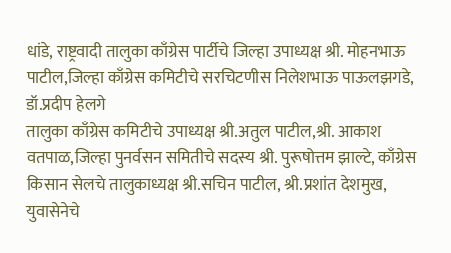धांडे, राष्ट्रवादी तालुका काँग्रेस पार्टीचे जिल्हा उपाध्यक्ष श्री. मोहनभाऊ पाटील,जिल्हा काँग्रेस कमिटीचे सरचिटणीस निलेशभाऊ पाऊलझगडे, डॉ.प्रदीप हेलगे
तालुका काँग्रेस कमिटीचे उपाध्यक्ष श्री.अतुल पाटील,श्री. आकाश वतपाळ,जिल्हा पुनर्वसन समितीचे सदस्य श्री. पुरूषोत्तम झाल्टे, काँग्रेस किसान सेलचे तालुकाध्यक्ष श्री.सचिन पाटील, श्री.प्रशांत देशमुख, युवासेनेचे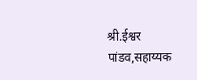श्री.ईश्वर पांडव,सहाय्यक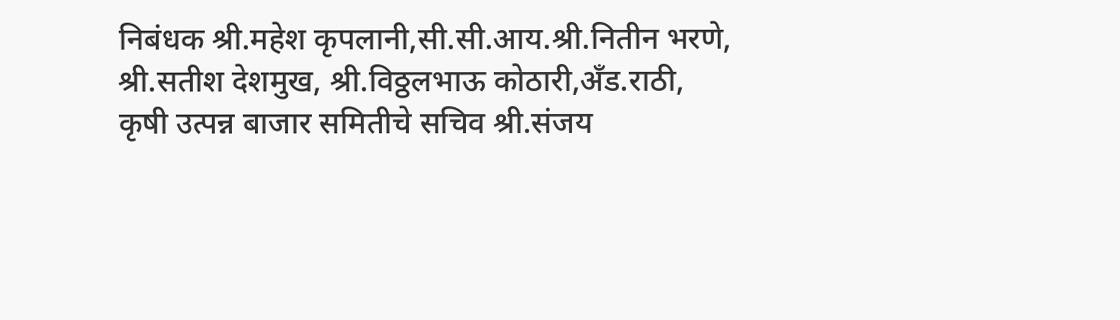निबंधक श्री.महेश कृपलानी,सी.सी.आय.श्री.नितीन भरणे, श्री.सतीश देशमुख, श्री.विठ्ठलभाऊ कोठारी,अँड.राठी,
कृषी उत्पन्न बाजार समितीचे सचिव श्री.संजय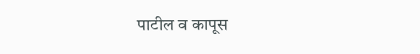पाटील व कापूस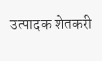उत्पादक शेतकरी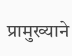प्रामुख्याने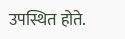उपस्थित होते.